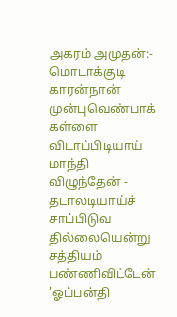அகரம் அமுதன்:-
மொடாக்குடி காரன்நான்
முன்புவெண்பாக் கள்ளை
விடாப்பிடியாய் மாந்தி
விழுந்தேன் - தடாலடியாய்ச்
சாப்பிடுவ தில்லையென்று
சத்தியம் பண்ணிவிட்டேன்
'ஓப்பன்தி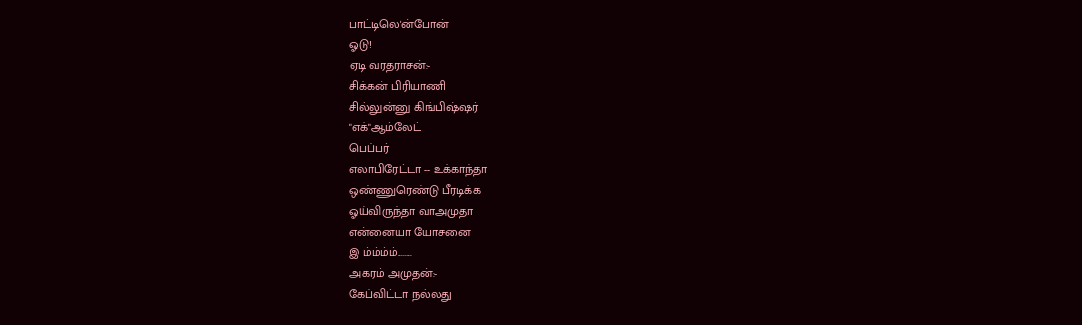பாட்டிலெ'ன்போன்
ஓடு!
ஏடி வரதராசன்:-
சிக்கன் பிரியாணி
சில்லுன்னு கிங்பிஷ்ஷர்
"எக்"ஆம்லேட்
பெப்பர்
எலாபிரேட்டா -- உக்காந்தா
ஒண்ணுரெண்டு பீரடிக்க
ஓய்விருந்தா வாஅமுதா
என்னையா யோசனை
இ ம்ம்ம்ம்........
அகரம் அமுதன்:-
கேப்விட்டா நல்லது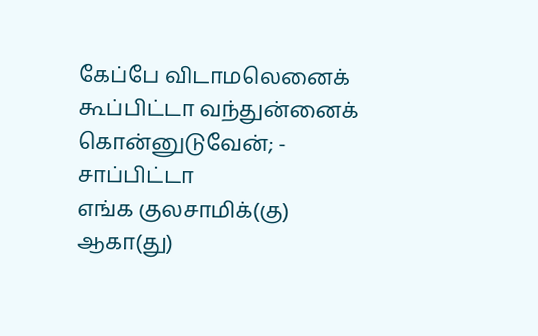கேப்பே விடாமலெனைக்
கூப்பிட்டா வந்துன்னைக்
கொன்னுடுவேன்; -
சாப்பிட்டா
எங்க குலசாமிக்(கு)
ஆகா(து)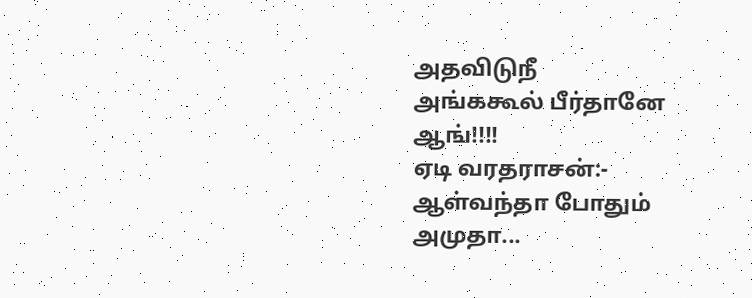அதவிடுநீ
அங்ககூல் பீர்தானே
ஆங்!!!!
ஏடி வரதராசன்:-
ஆள்வந்தா போதும்
அமுதா...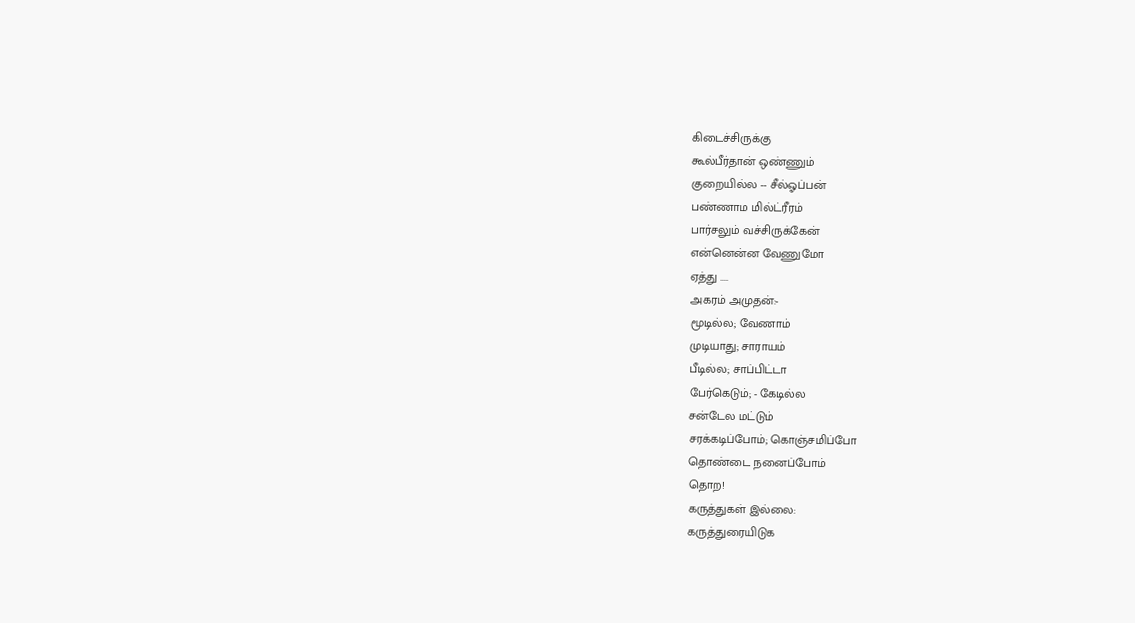கிடைச்சிருக்கு
கூல்பீர்தான் ஒண்ணும்
குறையில்ல -- சீல்ஓப்பன்
பண்ணாம மில்ட்ரீரம்
பார்சலும் வச்சிருக்கேன்
என்னென்ன வேணுமோ
ஏத்து ....
அகரம் அமுதன்:-
மூடில்ல; வேணாம்
முடியாது; சாராயம்
பீடில்ல; சாப்பிட்டா
பேர்கெடும்; - கேடில்ல
சன்டேல மட்டும்
சரக்கடிப்போம்; கொஞ்சமிப்போ
தொண்டை நனைப்போம்
தொற!
கருத்துகள் இல்லை:
கருத்துரையிடுக